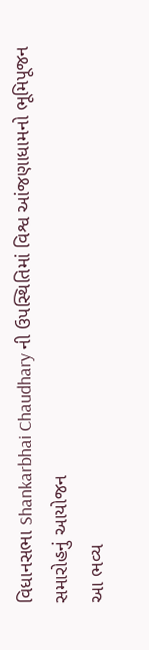વિધાનસભા Shankarbhai Chaudhary ની ઉપસ્થિતિમાં વિશ્વ આંજણાધામનો ભૂમિપૂજન સમારોહનું આયોજન
આ ભવ્ય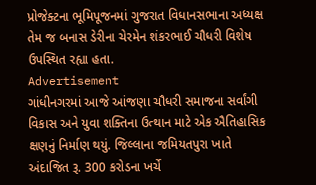પ્રોજેક્ટના ભૂમિપૂજનમાં ગુજરાત વિધાનસભાના અધ્યક્ષ તેમ જ બનાસ ડેરીના ચેરમેન શંકરભાઈ ચૌધરી વિશેષ ઉપસ્થિત રહ્યા હતા.
Advertisement
ગાંધીનગરમાં આજે આંજણા ચૌધરી સમાજના સર્વાંગી વિકાસ અને યુવા શક્તિના ઉત્થાન માટે એક ઐતિહાસિક ક્ષણનું નિર્માણ થયું. જિલ્લાના જમિયતપુરા ખાતે અંદાજિત રૂ. 300 કરોડના ખર્ચે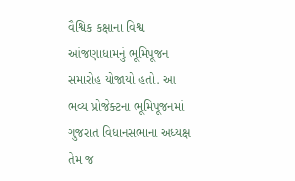વૈશ્વિક કક્ષાના વિશ્વ આંજણાધામનું ભૂમિપૂજન સમારોહ યોજાયો હતો. આ ભવ્ય પ્રોજેક્ટના ભૂમિપૂજનમાં ગુજરાત વિધાનસભાના અધ્યક્ષ તેમ જ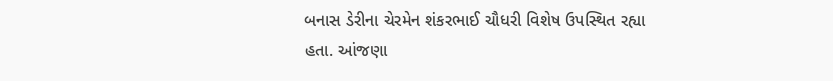બનાસ ડેરીના ચેરમેન શંકરભાઈ ચૌધરી વિશેષ ઉપસ્થિત રહ્યા હતા. આંજણા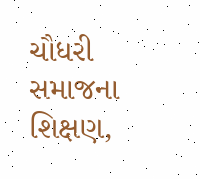ચૌધરી સમાજના શિક્ષણ,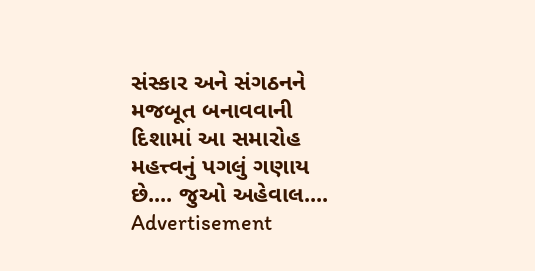સંસ્કાર અને સંગઠનને મજબૂત બનાવવાની દિશામાં આ સમારોહ મહત્ત્વનું પગલું ગણાય છે.... જુઓ અહેવાલ....
Advertisement